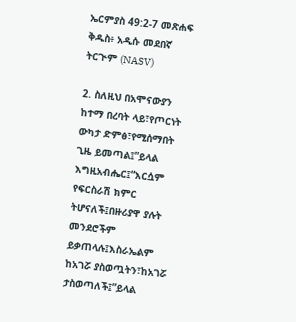ኤርምያስ 49:2-7 መጽሐፍ ቅዱስ፥ አዲሱ መደበኛ ትርጒም (NASV)

2. ስለዚህ በአሞናውያን ከተማ በረባት ላይ፣የጦርነት ውካታ ድምፅ፣የሚሰማበት ጊዜ ይመጣል፤”ይላል እግዚአብሔር፤“እርሷም የፍርስራሽ ክምር ትሆናለች፤በዙሪያዋ ያሉት መንደሮችም ይቃጠላሉ፤እስራኤልም ከአገሯ ያስወጧትን፣ከአገሯ ታስወጣለች፤”ይላል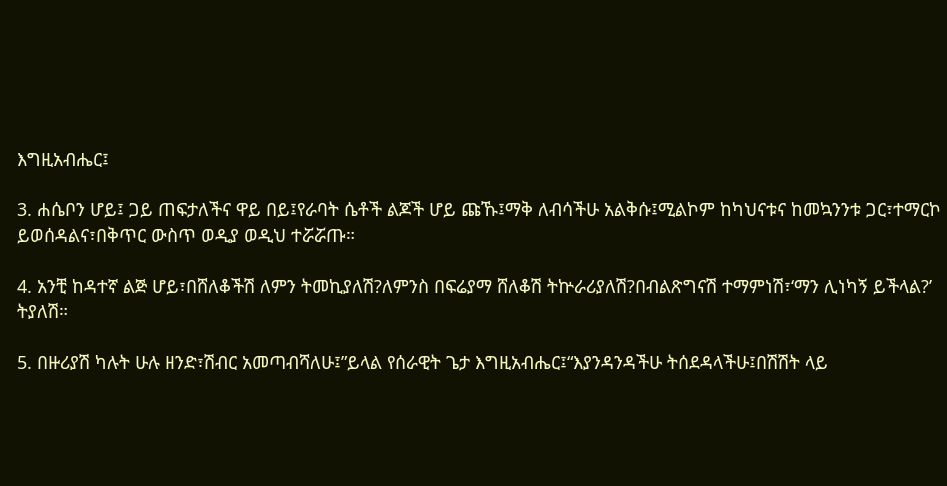እግዚአብሔር፤

3. ሐሴቦን ሆይ፤ ጋይ ጠፍታለችና ዋይ በይ፤የራባት ሴቶች ልጆች ሆይ ጩኹ፤ማቅ ለብሳችሁ አልቅሱ፤ሚልኮም ከካህናቱና ከመኳንንቱ ጋር፣ተማርኮ ይወሰዳልና፣በቅጥር ውስጥ ወዲያ ወዲህ ተሯሯጡ።

4. አንቺ ከዳተኛ ልጅ ሆይ፣በሸለቆችሽ ለምን ትመኪያለሽ?ለምንስ በፍሬያማ ሸለቆሽ ትኵራሪያለሽ?በብልጽግናሽ ተማምነሽ፣‘ማን ሊነካኝ ይችላል?’ ትያለሽ።

5. በዙሪያሽ ካሉት ሁሉ ዘንድ፣ሽብር አመጣብሻለሁ፤”ይላል የሰራዊት ጌታ እግዚአብሔር፤“እያንዳንዳችሁ ትሰደዳላችሁ፤በሽሽት ላይ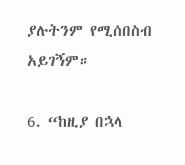ያሉትንም የሚሰበስብ አይገኝም።

6. “ከዚያ በኋላ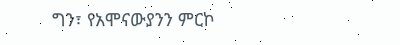ግን፣ የአሞናውያንን ምርኮ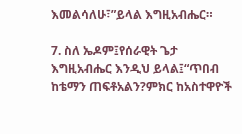እመልሳለሁ፣”ይላል እግዚአብሔር።

7. ስለ ኤዶም፤የሰራዊት ጌታ እግዚአብሔር እንዲህ ይላል፤“ጥበብ ከቴማን ጠፍቶአልን?ምክር ከአስተዋዮች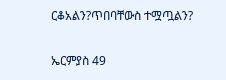ርቆአልን?ጥበባቸውስ ተሟጧልን?

ኤርምያስ 49